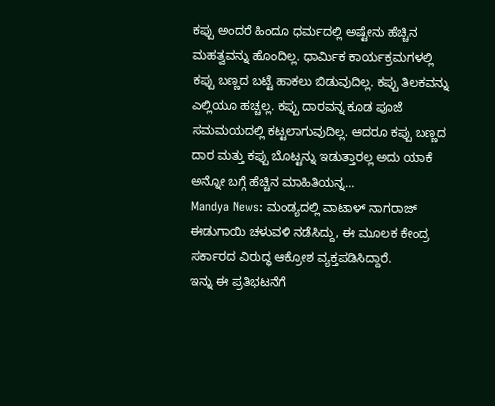ಕಪ್ಪು ಅಂದರೆ ಹಿಂದೂ ಧರ್ಮದಲ್ಲಿ ಅಷ್ಟೇನು ಹೆಚ್ಚಿನ ಮಹತ್ವವನ್ನು ಹೊಂದಿಲ್ಲ. ಧಾರ್ಮಿಕ ಕಾರ್ಯಕ್ರಮಗಳಲ್ಲಿ ಕಪ್ಪು ಬಣ್ಣದ ಬಟ್ಟೆ ಹಾಕಲು ಬಿಡುವುದಿಲ್ಲ. ಕಪ್ಪು ತಿಲಕವನ್ನು ಎಲ್ಲಿಯೂ ಹಚ್ಚಲ್ಲ. ಕಪ್ಪು ದಾರವನ್ನ ಕೂಡ ಪೂಜೆ ಸಮಮಯದಲ್ಲಿ ಕಟ್ಟಲಾಗುವುದಿಲ್ಲ. ಆದರೂ ಕಪ್ಪು ಬಣ್ಣದ ದಾರ ಮತ್ತು ಕಪ್ಪು ಬೊಟ್ಟನ್ನು ಇಡುತ್ತಾರಲ್ಲ ಅದು ಯಾಕೆ ಅನ್ನೋ ಬಗ್ಗೆ ಹೆಚ್ಚಿನ ಮಾಹಿತಿಯನ್ನ...
Mandya News: ಮಂಡ್ಯದಲ್ಲಿ ವಾಟಾಳ್ ನಾಗರಾಜ್ ಈಡುಗಾಯಿ ಚಳುವಳಿ ನಡೆಸಿದ್ದು, ಈ ಮೂಲಕ ಕೇಂದ್ರ ಸರ್ಕಾರದ ವಿರುದ್ಧ ಆಕ್ರೋಶ ವ್ಯಕ್ತಪಡಿಸಿದ್ದಾರೆ.
ಇನ್ನು ಈ ಪ್ರತಿಭಟನೆಗೆ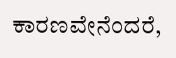ಕಾರಣವೇನೆಂದರೆ,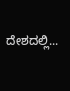ದೇಶದಲ್ಲಿ...